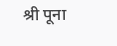श्री पूना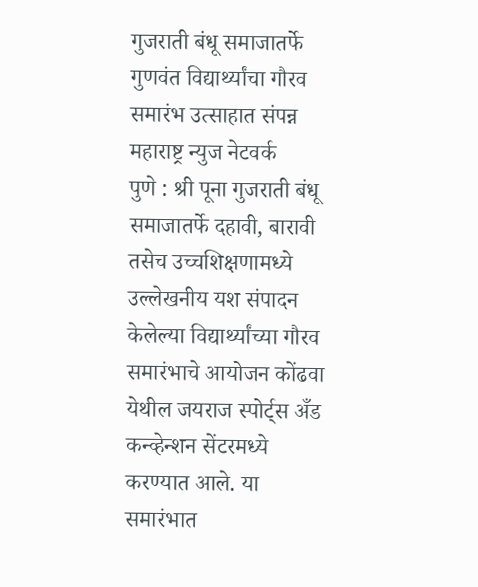गुजराती बंधू समाजातर्फे गुणवंत विद्यार्थ्यांचा गौरव समारंभ उत्साहात संपन्न
महाराष्ट्र न्युज नेटवर्क
पुणे : श्री पूना गुजराती बंधू समाजातर्फे दहावी, बारावी तसेच उच्चशिक्षणामध्ये उल्लेखनीय यश संपादन केलेल्या विद्यार्थ्यांच्या गौरव समारंभाचे आयोजन कोंढवा येथील जयराज स्पोर्ट्स अँड कन्व्हेन्शन सेंटरमध्ये करण्यात आले. या समारंभात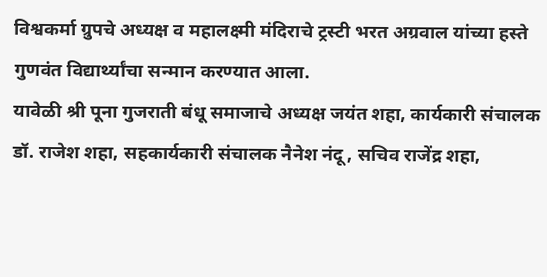विश्वकर्मा ग्रुपचे अध्यक्ष व महालक्ष्मी मंदिराचे ट्रस्टी भरत अग्रवाल यांच्या हस्ते गुणवंत विद्यार्थ्यांचा सन्मान करण्यात आला.
यावेळी श्री पूना गुजराती बंधू समाजाचे अध्यक्ष जयंत शहा, कार्यकारी संचालक डॉ. राजेश शहा, सहकार्यकारी संचालक नैनेश नंदू, सचिव राजेंद्र शहा,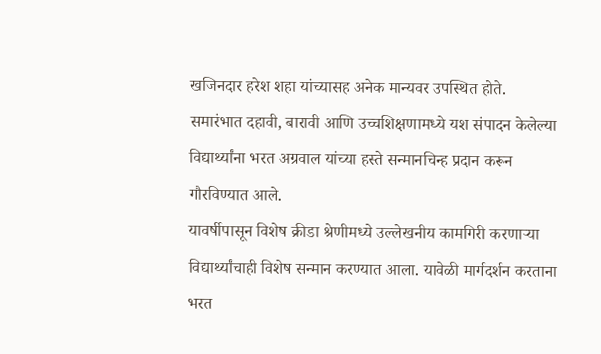खजिनदार हरेश शहा यांच्यासह अनेक मान्यवर उपस्थित होते.
समारंभात दहावी, बारावी आणि उच्चशिक्षणामध्ये यश संपादन केलेल्या विद्यार्थ्यांना भरत अग्रवाल यांच्या हस्ते सन्मानचिन्ह प्रदान करून गौरविण्यात आले.
यावर्षीपासून विशेष क्रीडा श्रेणीमध्ये उल्लेखनीय कामगिरी करणाऱ्या विद्यार्थ्यांचाही विशेष सन्मान करण्यात आला. यावेळी मार्गदर्शन करताना भरत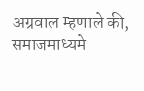अग्रवाल म्हणाले की, समाजमाध्यमे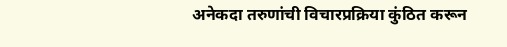अनेकदा तरुणांची विचारप्रक्रिया कुंठित करून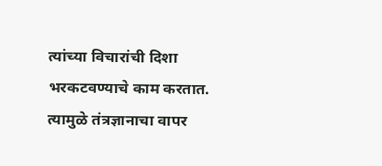त्यांच्या विचारांची दिशा भरकटवण्याचे काम करतात.
त्यामुळे तंत्रज्ञानाचा वापर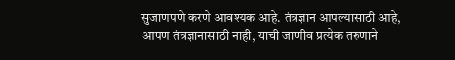सुजाणपणे करणे आवश्यक आहे. तंत्रज्ञान आपल्यासाठी आहे, आपण तंत्रज्ञानासाठी नाही, याची जाणीव प्रत्येक तरुणाने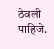ठेवली पाहिजे.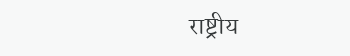राष्ट्रीय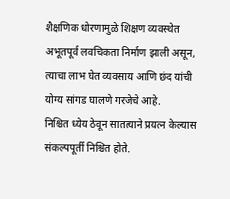शैक्षणिक धोरणामुळे शिक्षण व्यवस्थेत अभूतपूर्व लवचिकता निर्माण झाली असून, त्याचा लाभ घेत व्यवसाय आणि छंद यांची योग्य सांगड घालणे गरजेचे आहे.
निश्चित ध्येय ठेवून सातत्याने प्रयत्न केल्यास संकल्पपूर्ती निश्चित होते.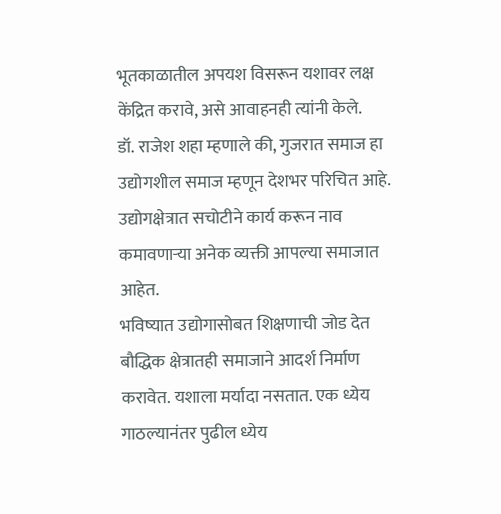भूतकाळातील अपयश विसरून यशावर लक्ष केंद्रित करावे, असे आवाहनही त्यांनी केले.
डॉ. राजेश शहा म्हणाले की, गुजरात समाज हा उद्योगशील समाज म्हणून देशभर परिचित आहे. उद्योगक्षेत्रात सचोटीने कार्य करून नाव कमावणाऱ्या अनेक व्यक्ती आपल्या समाजात आहेत.
भविष्यात उद्योगासोबत शिक्षणाची जोड देत बौद्धिक क्षेत्रातही समाजाने आदर्श निर्माण करावेत. यशाला मर्यादा नसतात. एक ध्येय गाठल्यानंतर पुढील ध्येय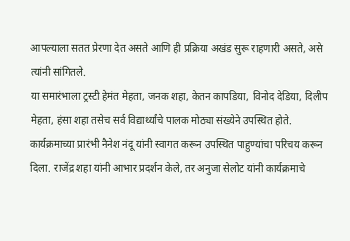आपल्याला सतत प्रेरणा देत असते आणि ही प्रक्रिया अखंड सुरू राहणारी असते, असे त्यांनी सांगितले.
या समारंभाला ट्रस्टी हेमंत मेहता, जनक शहा, केतन कापडिया, विनोद देडिया, दिलीप मेहता, हंसा शहा तसेच सर्व विद्यार्थ्यांचे पालक मोठ्या संख्येने उपस्थित होते.
कार्यक्रमाच्या प्रारंभी नैनेश नंदू यांनी स्वागत करून उपस्थित पाहुण्यांचा परिचय करून दिला. राजेंद्र शहा यांनी आभार प्रदर्शन केले, तर अनुजा सेलोट यांनी कार्यक्रमाचे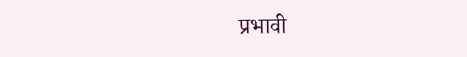प्रभावी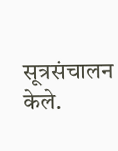सूत्रसंचालन केले.